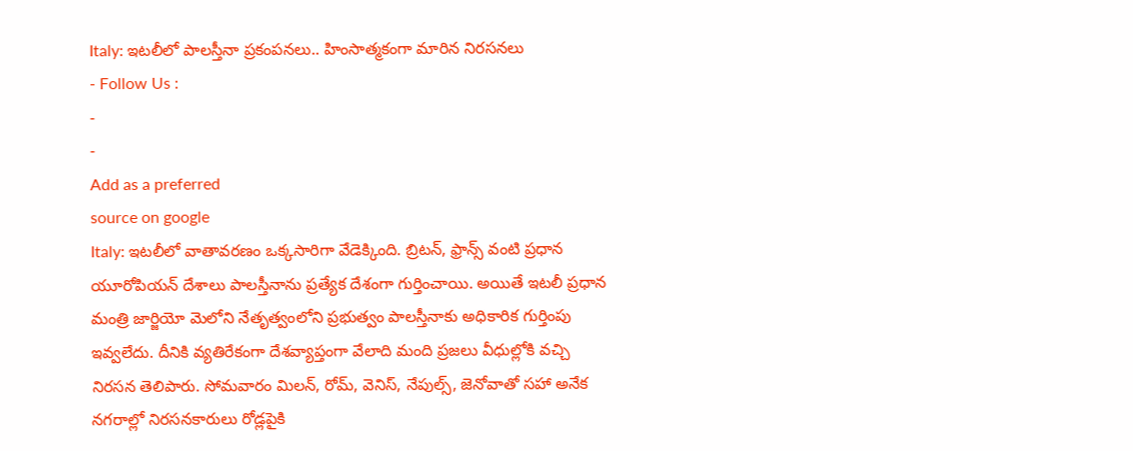Italy: ఇటలీలో పాలస్తీనా ప్రకంపనలు.. హింసాత్మకంగా మారిన నిరసనలు
- Follow Us :
-
-
Add as a preferred
source on google
Italy: ఇటలీలో వాతావరణం ఒక్కసారిగా వేడెక్కింది. బ్రిటన్, ఫ్రాన్స్ వంటి ప్రధాన యూరోపియన్ దేశాలు పాలస్తీనాను ప్రత్యేక దేశంగా గుర్తించాయి. అయితే ఇటలీ ప్రధాన మంత్రి జార్జియో మెలోని నేతృత్వంలోని ప్రభుత్వం పాలస్తీనాకు అధికారిక గుర్తింపు ఇవ్వలేదు. దీనికి వ్యతిరేకంగా దేశవ్యాప్తంగా వేలాది మంది ప్రజలు వీధుల్లోకి వచ్చి నిరసన తెలిపారు. సోమవారం మిలన్, రోమ్, వెనిస్, నేపుల్స్, జెనోవాతో సహా అనేక నగరాల్లో నిరసనకారులు రోడ్లపైకి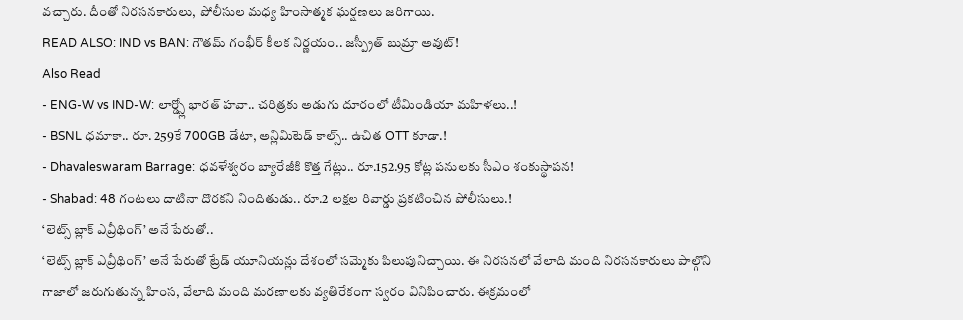వచ్చారు. దీంతో నిరసనకారులు, పోలీసుల మధ్య హింసాత్మక ఘర్షణలు జరిగాయి.
READ ALSO: IND vs BAN: గౌతమ్ గంభీర్ కీలక నిర్ణయం.. జస్ప్రీత్ బుమ్రా అవుట్!
Also Read
- ENG-W vs IND-W: లార్డ్స్లో భారత్ హవా.. చరిత్రకు అడుగు దూరంలో టీమిండియా మహిళలు..!
- BSNL ధమాకా.. రూ. 259కే 700GB డేటా, అన్లిమిటెడ్ కాల్స్.. ఉచిత OTT కూడా.!
- Dhavaleswaram Barrage: ధవళేశ్వరం బ్యారేజీకి కొత్త గేట్లు.. రూ.152.95 కోట్ల పనులకు సీఎం శంకుస్థాపన!
- Shabad: 48 గంటలు దాటినా దొరకని నిందితుడు.. రూ.2 లక్షల రివార్డు ప్రకటించిన పోలీసులు.!
‘లెట్స్ బ్లాక్ ఎవ్రీథింగ్’ అనే పేరుతో..
‘లెట్స్ బ్లాక్ ఎవ్రీథింగ్’ అనే పేరుతో ట్రేడ్ యూనియన్లు దేశంలో సమ్మెకు పిలుపునిచ్చాయి. ఈ నిరసనలో వేలాది మంది నిరసనకారులు పాల్గొని గాజాలో జరుగుతున్న హింస, వేలాది మంది మరణాలకు వ్యతిరేకంగా స్వరం వినిపించారు. ఈక్రమంలో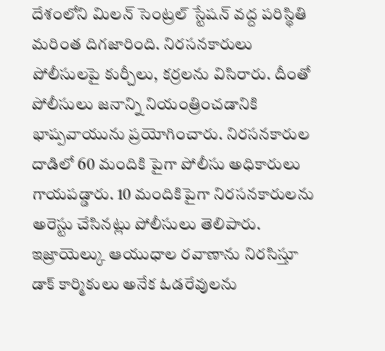దేశంలోని మిలన్ సెంట్రల్ స్టేషన్ వద్ద పరిస్థితి మరింత దిగజారింది. నిరసనకారులు పోలీసులపై కుర్చీలు, కర్రలను విసిరారు. దీంతో పోలీసులు జనాన్ని నియంత్రించడానికి భాష్పవాయును ప్రయోగించారు. నిరసనకారుల దాడిలో 60 మందికి పైగా పోలీసు అధికారులు గాయపడ్డారు. 10 మందికిపైగా నిరసనకారులను అరెస్టు చేసినట్లు పోలీసులు తెలిపారు. ఇజ్రాయెల్కు ఆయుధాల రవాణాను నిరసిస్తూ డాక్ కార్మికులు అనేక ఓడరేవులను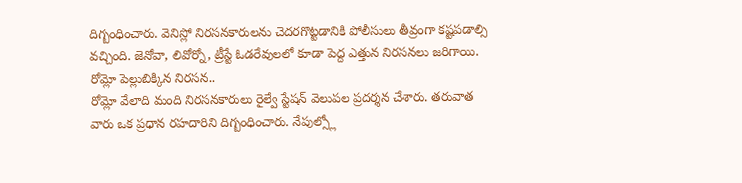దిగ్బంధించారు. వెనిస్లో నిరసనకారులను చెదరగొట్టడానికి పోలీసులు తీవ్రంగా కష్టపడాల్సి వచ్చింది. జెనోవా, లివోర్నో, ట్రీస్టే ఓడరేవులలో కూడా పెద్ద ఎత్తున నిరసనలు జరిగాయి.
రోమ్లో పెల్లుబిక్కిన నిరసన..
రోమ్లో వేలాది మంది నిరసనకారులు రైల్వే స్టేషన్ వెలుపల ప్రదర్శన చేశారు. తరువాత వారు ఒక ప్రధాన రహదారిని దిగ్బంధించారు. నేపుల్స్లో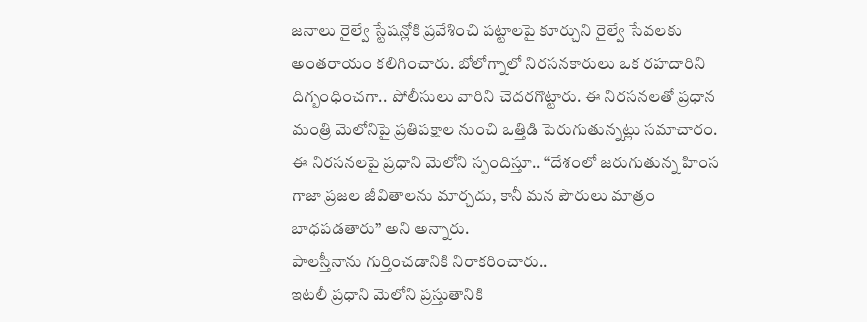జనాలు రైల్వే స్టేషన్లోకి ప్రవేశించి పట్టాలపై కూర్చుని రైల్వే సేవలకు అంతరాయం కలిగించారు. బోలోగ్నాలో నిరసనకారులు ఒక రహదారిని దిగ్బంధించగా.. పోలీసులు వారిని చెదరగొట్టారు. ఈ నిరసనలతో ప్రధాన మంత్రి మెలోనిపై ప్రతిపక్షాల నుంచి ఒత్తిడి పెరుగుతున్నట్లు సమాచారం. ఈ నిరసనలపై ప్రధాని మెలోని స్పందిస్తూ.. “దేశంలో జరుగుతున్న హింస గాజా ప్రజల జీవితాలను మార్చదు, కానీ మన పౌరులు మాత్రం బాధపడతారు” అని అన్నారు.
పాలస్తీనాను గుర్తించడానికి నిరాకరించారు..
ఇటలీ ప్రధాని మెలోని ప్రస్తుతానికి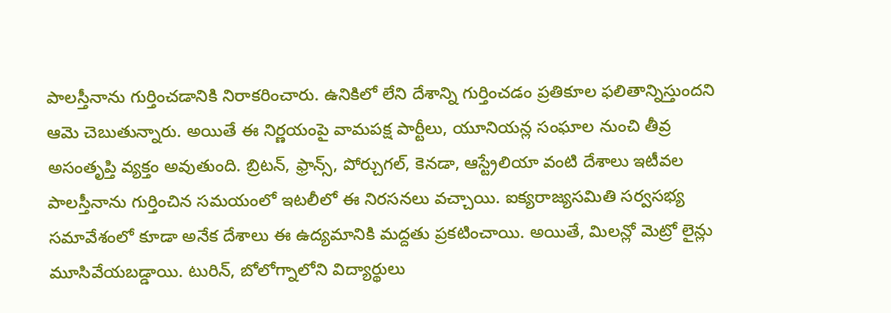పాలస్తీనాను గుర్తించడానికి నిరాకరించారు. ఉనికిలో లేని దేశాన్ని గుర్తించడం ప్రతికూల ఫలితాన్నిస్తుందని ఆమె చెబుతున్నారు. అయితే ఈ నిర్ణయంపై వామపక్ష పార్టీలు, యూనియన్ల సంఘాల నుంచి తీవ్ర అసంతృప్తి వ్యక్తం అవుతుంది. బ్రిటన్, ఫ్రాన్స్, పోర్చుగల్, కెనడా, ఆస్ట్రేలియా వంటి దేశాలు ఇటీవల పాలస్తీనాను గుర్తించిన సమయంలో ఇటలీలో ఈ నిరసనలు వచ్చాయి. ఐక్యరాజ్యసమితి సర్వసభ్య సమావేశంలో కూడా అనేక దేశాలు ఈ ఉద్యమానికి మద్దతు ప్రకటించాయి. అయితే, మిలన్లో మెట్రో లైన్లు మూసివేయబడ్డాయి. టురిన్, బోలోగ్నాలోని విద్యార్థులు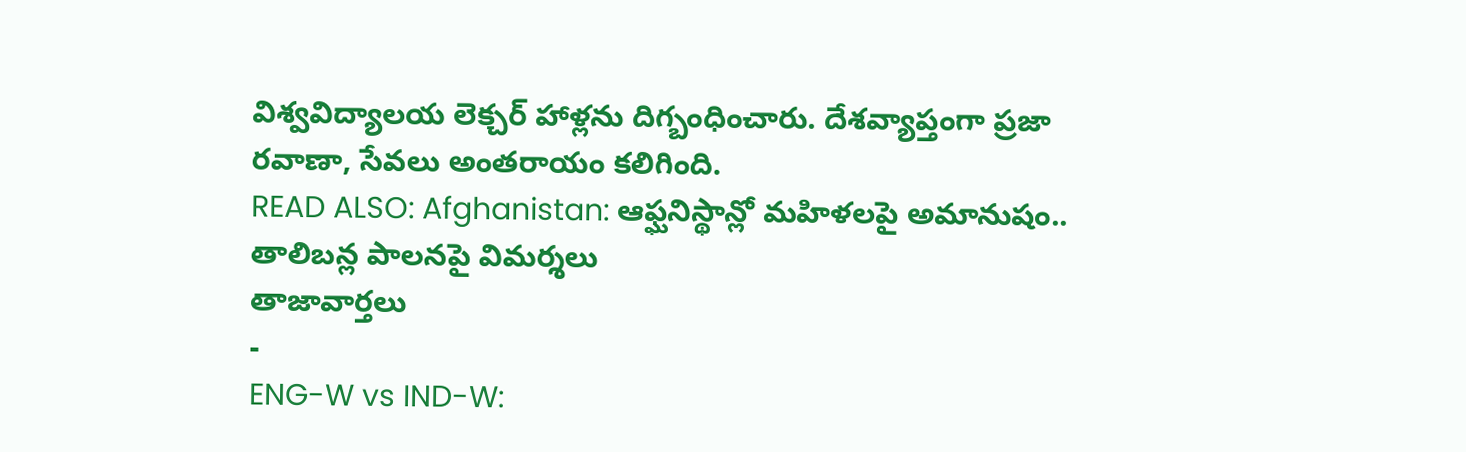విశ్వవిద్యాలయ లెక్చర్ హాళ్లను దిగ్బంధించారు. దేశవ్యాప్తంగా ప్రజా రవాణా, సేవలు అంతరాయం కలిగింది.
READ ALSO: Afghanistan: ఆఫ్ఘనిస్థాన్లో మహిళలపై అమానుషం.. తాలిబన్ల పాలనపై విమర్శలు
తాజావార్తలు
-
ENG-W vs IND-W: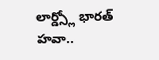లార్డ్స్లో భారత్ హవా..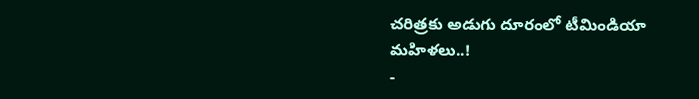చరిత్రకు అడుగు దూరంలో టీమిండియా మహిళలు..!
-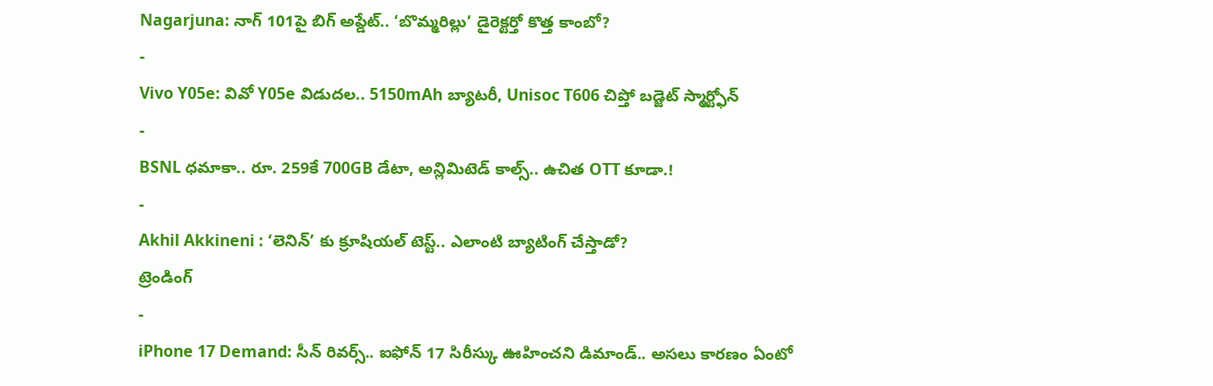Nagarjuna: నాగ్ 101పై బిగ్ అప్డేట్.. ‘బొమ్మరిల్లు’ డైరెక్టర్తో కొత్త కాంబో?
-
Vivo Y05e: వివో Y05e విడుదల.. 5150mAh బ్యాటరీ, Unisoc T606 చిప్తో బడ్జెట్ స్మార్ట్ఫోన్
-
BSNL ధమాకా.. రూ. 259కే 700GB డేటా, అన్లిమిటెడ్ కాల్స్.. ఉచిత OTT కూడా.!
-
Akhil Akkineni : ‘లెనిన్’ కు క్రూషియల్ టెస్ట్.. ఎలాంటి బ్యాటింగ్ చేస్తాడో?
ట్రెండింగ్
-
iPhone 17 Demand: సీన్ రివర్స్.. ఐఫోన్ 17 సిరీస్కు ఊహించని డిమాండ్.. అసలు కారణం ఏంటో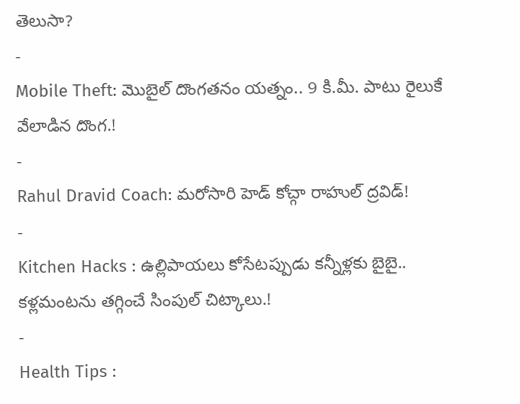తెలుసా?
-
Mobile Theft: మొబైల్ దొంగతనం యత్నం.. 9 కి.మీ. పాటు రైలుకే వేలాడిన దొంగ.!
-
Rahul Dravid Coach: మరోసారి హెడ్ కోచ్గా రాహుల్ ద్రవిడ్!
-
Kitchen Hacks : ఉల్లిపాయలు కోసేటప్పుడు కన్నీళ్లకు బైబై.. కళ్లమంటను తగ్గించే సింపుల్ చిట్కాలు.!
-
Health Tips :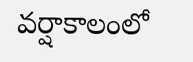వర్షాకాలంలో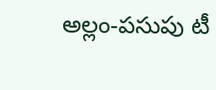అల్లం-పసుపు టీ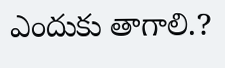ఎందుకు తాగాలి.?